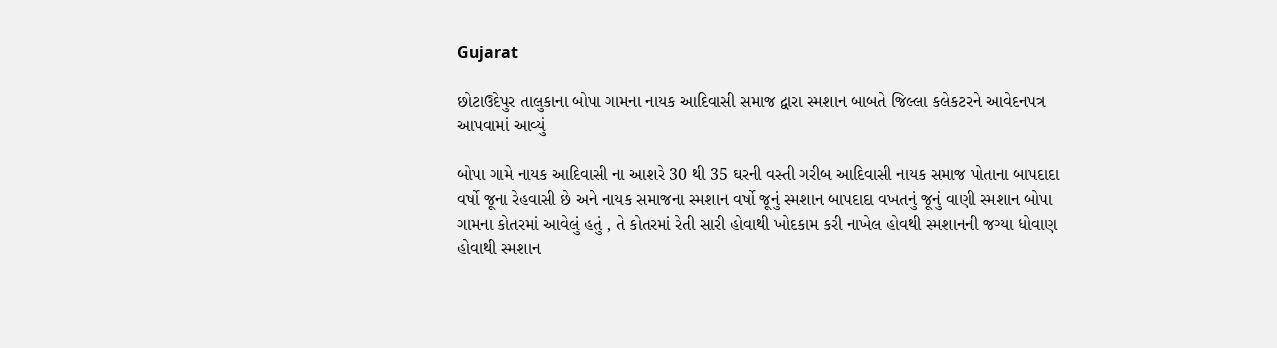Gujarat

છોટાઉદેપુર તાલુકાના બોપા ગામના નાયક આદિવાસી સમાજ દ્વારા સ્મશાન બાબતે જિલ્લા કલેકટરને આવેદનપત્ર આપવામાં આવ્યું

બોપા ગામે નાયક આદિવાસી ના આશરે 30 થી 35 ઘરની વસ્તી ગરીબ આદિવાસી નાયક સમાજ પોતાના બાપદાદા વર્ષો જૂના રેહવાસી છે અને નાયક સમાજના સ્મશાન વર્ષો જૂનું સ્મશાન બાપદાદા વખતનું જૂનું વાણી સ્મશાન બોપા ગામના કોતરમાં આવેલું હતું , તે કોતરમાં રેતી સારી હોવાથી ખોદકામ કરી નાખેલ હોવથી સ્મશાનની જગ્યા ધોવાણ હોવાથી સ્મશાન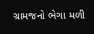ગ્રામજનો ભેગા મળી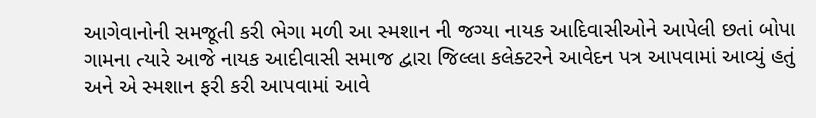આગેવાનોની સમજૂતી કરી ભેગા મળી આ સ્મશાન ની જગ્યા નાયક આદિવાસીઓને આપેલી છતાં બોપા ગામના ત્યારે આજે નાયક આદીવાસી સમાજ દ્વારા જિલ્લા કલેક્ટરને આવેદન પત્ર આપવામાં આવ્યું હતું અને એ સ્મશાન ફરી કરી આપવામાં આવે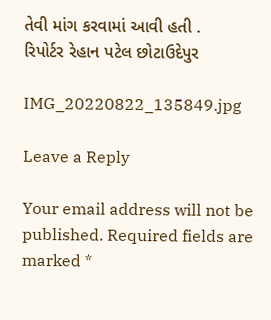તેવી માંગ કરવામાં આવી હતી .
રિપોર્ટર રેહાન પટેલ છોટાઉદેપુર

IMG_20220822_135849.jpg

Leave a Reply

Your email address will not be published. Required fields are marked *